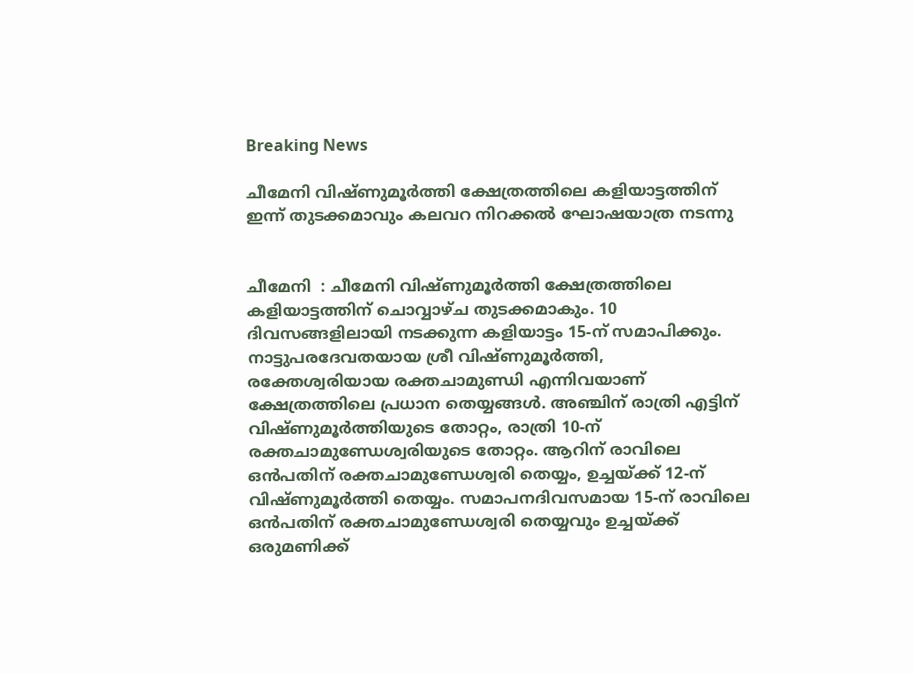Breaking News

ചീമേനി വിഷ്ണുമൂർത്തി ക്ഷേത്രത്തിലെ കളിയാട്ടത്തിന് ഇന്ന് തുടക്കമാവും കലവറ നിറക്കൽ ഘോഷയാത്ര നടന്നു


ചീമേനി  : ചീമേനി വിഷ്ണുമൂർത്തി ക്ഷേത്രത്തിലെ കളിയാട്ടത്തിന് ചൊവ്വാഴ്ച തുടക്കമാകും. 10 ദിവസങ്ങളിലായി നടക്കുന്ന കളിയാട്ടം 15-ന് സമാപിക്കും. നാട്ടുപരദേവതയായ ശ്രീ വിഷ്ണുമൂർത്തി, രക്തേശ്വരിയായ രക്തചാമുണ്ഡി എന്നിവയാണ് ക്ഷേത്രത്തിലെ പ്രധാന തെയ്യങ്ങൾ. അഞ്ചിന് രാത്രി എട്ടിന് വിഷ്ണുമൂർത്തിയുടെ തോറ്റം, രാത്രി 10-ന് രക്തചാമുണ്ഡേശ്വരിയുടെ തോറ്റം. ആറിന് രാവിലെ ഒൻപതിന് രക്തചാമുണ്ഡേശ്വരി തെയ്യം, ഉച്ചയ്ക്ക് 12-ന് വിഷ്ണുമൂർത്തി തെയ്യം. സമാപനദിവസമായ 15-ന് രാവിലെ ഒൻപതിന് രക്തചാമുണ്ഡേശ്വരി തെയ്യവും ഉച്ചയ്ക്ക് ഒരുമണിക്ക്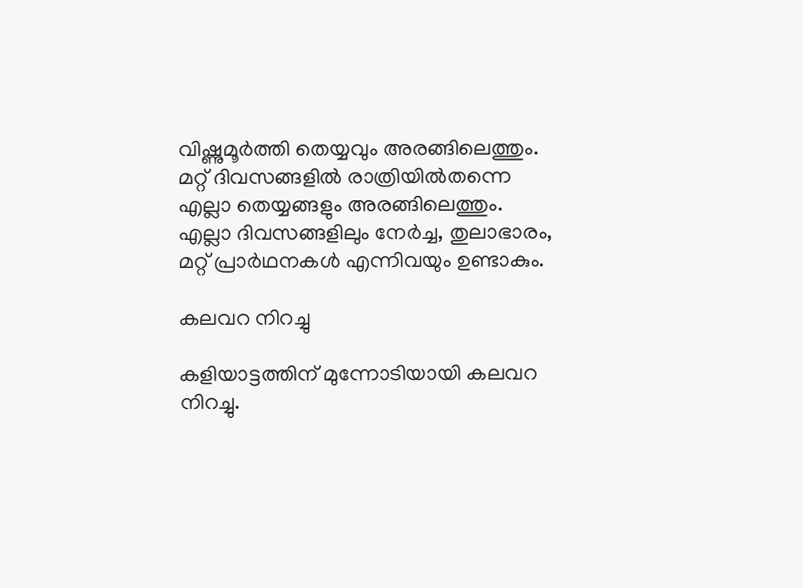വിഷ്ണുമൂർത്തി തെയ്യവും അരങ്ങിലെത്തും. മറ്റ് ദിവസങ്ങളിൽ രാത്രിയിൽതന്നെ എല്ലാ തെയ്യങ്ങളും അരങ്ങിലെത്തും. എല്ലാ ദിവസങ്ങളിലും നേർച്ച, തുലാഭാരം, മറ്റ് പ്രാർഥനകൾ എന്നിവയും ഉണ്ടാകും.

കലവറ നിറച്ചു

കളിയാട്ടത്തിന് മുന്നോടിയായി കലവറ നിറച്ചു.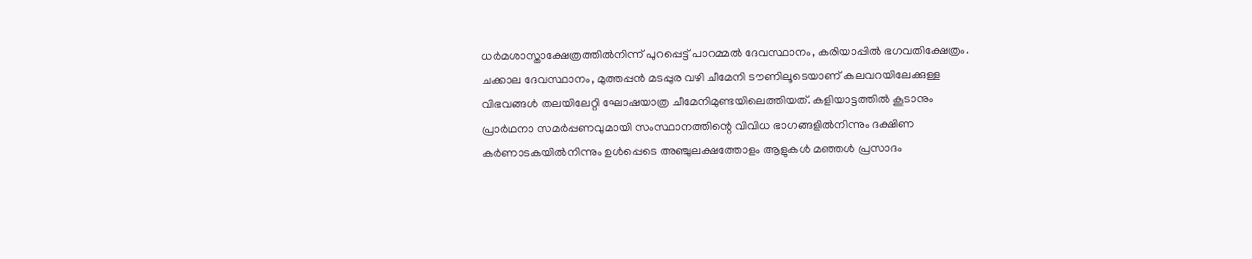ധർമശാസ്താക്ഷേത്രത്തിൽനിന്ന് പുറപ്പെട്ട് പാറമ്മൽ ദേവസ്ഥാനം, കരിയാപ്പിൽ ഭഗവതിക്ഷേത്രം. ചക്കാല ദേവസ്ഥാനം, മുത്തപ്പൻ മടപ്പുര വഴി ചീമേനി ടൗണിലൂടെയാണ് കലവറയിലേക്കുള്ള വിഭവങ്ങൾ തലയിലേറ്റി ഘോഷയാത്ര ചീമേനിമുണ്ടയിലെത്തിയത്. കളിയാട്ടത്തിൽ കൂടാനും പ്രാർഥനാ സമർപ്പണവുമായി സംസ്ഥാനത്തിന്റെ വിവിധ ഭാഗങ്ങളിൽനിന്നും ദക്ഷിണ കർണാടകയിൽനിന്നും ഉൾപ്പെടെ അഞ്ചുലക്ഷത്തോളം ആളുകൾ മഞ്ഞൾ പ്രസാദം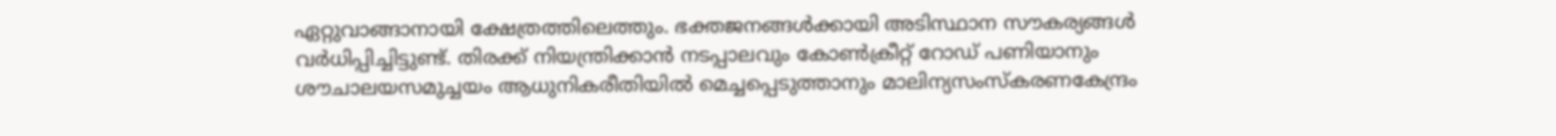ഏറ്റുവാങ്ങാനായി ക്ഷേത്രത്തിലെത്തും. ഭക്തജനങ്ങൾക്കായി അടിസ്ഥാന സൗകര്യങ്ങൾ വർധിപ്പിച്ചിട്ടുണ്ട്. തിരക്ക് നിയന്ത്രിക്കാൻ നടപ്പാലവും കോൺക്രീറ്റ് റോഡ് പണിയാനും ശൗചാലയസമുച്ചയം ആധുനികരീതിയിൽ മെച്ചപ്പെടുത്താനും മാലിന്യസംസ്കരണകേന്ദ്രം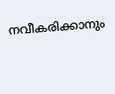നവീകരിക്കാനും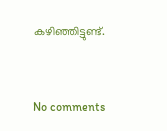കഴിഞ്ഞിട്ടുണ്ട്.


No comments